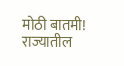मोठी बातमी! राज्यातील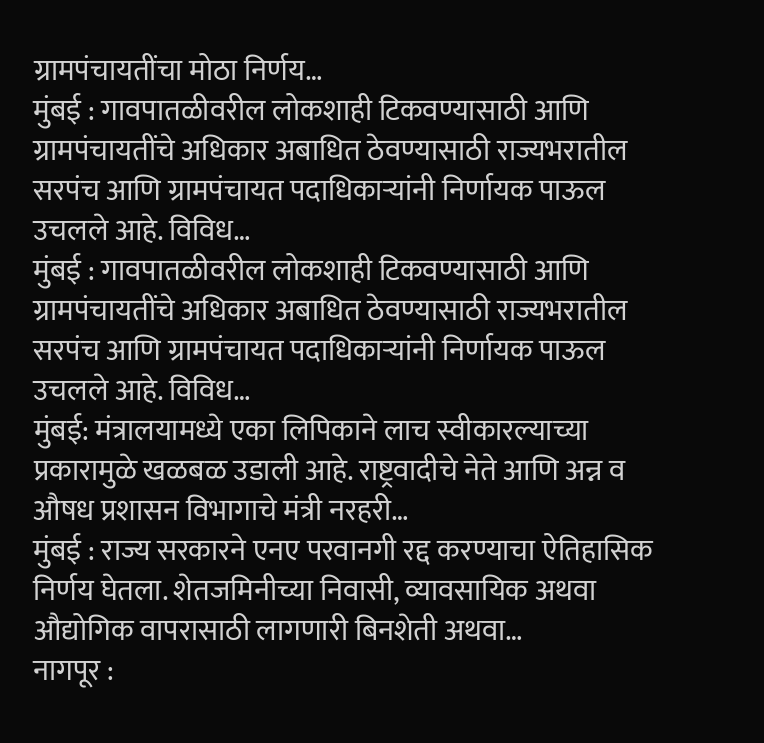ग्रामपंचायतींचा मोठा निर्णय…
मुंबई : गावपातळीवरील लोकशाही टिकवण्यासाठी आणि ग्रामपंचायतींचे अधिकार अबाधित ठेवण्यासाठी राज्यभरातील सरपंच आणि ग्रामपंचायत पदाधिकाऱ्यांनी निर्णायक पाऊल उचलले आहे. विविध…
मुंबई : गावपातळीवरील लोकशाही टिकवण्यासाठी आणि ग्रामपंचायतींचे अधिकार अबाधित ठेवण्यासाठी राज्यभरातील सरपंच आणि ग्रामपंचायत पदाधिकाऱ्यांनी निर्णायक पाऊल उचलले आहे. विविध…
मुंबई: मंत्रालयामध्ये एका लिपिकाने लाच स्वीकारल्याच्या प्रकारामुळे खळबळ उडाली आहे. राष्ट्रवादीचे नेते आणि अन्न व औषध प्रशासन विभागाचे मंत्री नरहरी…
मुंबई : राज्य सरकारने एनए परवानगी रद्द करण्याचा ऐतिहासिक निर्णय घेतला. शेतजमिनीच्या निवासी, व्यावसायिक अथवा औद्योगिक वापरासाठी लागणारी बिनशेती अथवा…
नागपूर :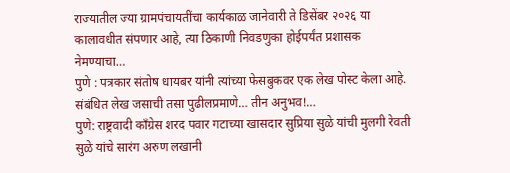राज्यातील ज्या ग्रामपंचायतींचा कार्यकाळ जानेवारी ते डिसेंबर २०२६ या कालावधीत संपणार आहे, त्या ठिकाणी निवडणुका होईपर्यंत प्रशासक नेमण्याचा…
पुणे : पत्रकार संतोष धायबर यांनी त्यांच्या फेसबुकवर एक लेख पोस्ट केला आहे. संबंधित लेख जसाची तसा पुढीलप्रमाणे… तीन अनुभव!…
पुणे: राष्ट्रवादी काँग्रेस शरद पवार गटाच्या खासदार सुप्रिया सुळे यांची मुलगी रेवती सुळे यांचे सारंग अरुण लखानी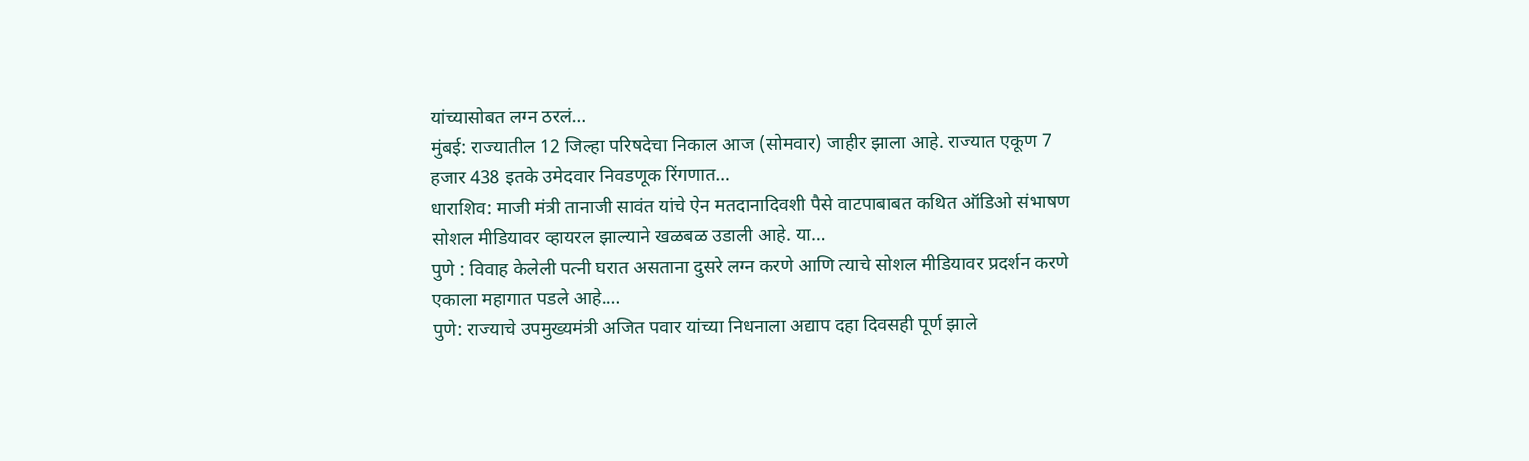यांच्यासोबत लग्न ठरलं…
मुंबई: राज्यातील 12 जिल्हा परिषदेचा निकाल आज (सोमवार) जाहीर झाला आहे. राज्यात एकूण 7 हजार 438 इतके उमेदवार निवडणूक रिंगणात…
धाराशिव: माजी मंत्री तानाजी सावंत यांचे ऐन मतदानादिवशी पैसे वाटपाबाबत कथित ऑडिओ संभाषण सोशल मीडियावर व्हायरल झाल्याने खळबळ उडाली आहे. या…
पुणे : विवाह केलेली पत्नी घरात असताना दुसरे लग्न करणे आणि त्याचे सोशल मीडियावर प्रदर्शन करणे एकाला महागात पडले आहे.…
पुणे: राज्याचे उपमुख्यमंत्री अजित पवार यांच्या निधनाला अद्याप दहा दिवसही पूर्ण झाले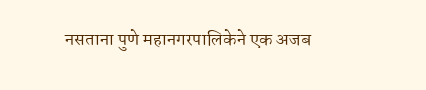नसताना पुणे महानगरपालिकेने एक अजब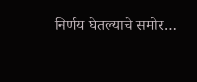निर्णय घेतल्याचे समोर…